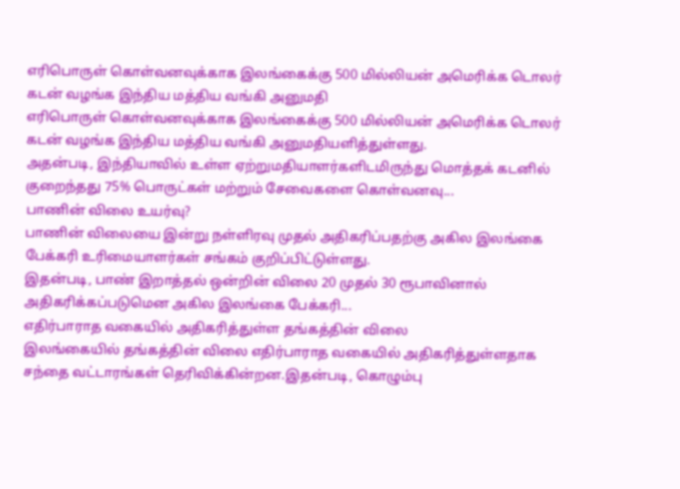எரிபொருள் கொள்வனவுக்காக இலங்கைக்கு 500 மில்லியன் அமெரிக்க டொலர் கடன் வழங்க இந்திய மத்திய வங்கி அனுமதி
எரிபொருள் கொள்வனவுக்காக இலங்கைக்கு 500 மில்லியன் அமெரிக்க டொலர் கடன் வழங்க இந்திய மத்திய வங்கி அனுமதியளித்துள்ளது.
அதன்படி, இந்தியாவில் உள்ள ஏற்றுமதியாளர்களிடமிருந்து மொத்தக் கடனில் குறைந்தது 75% பொருட்கள் மற்றும் சேவைகளை கொள்வனவு...
பாணின் விலை உயர்வு?
பாணின் விலையை இன்று நள்ளிரவு முதல் அதிகரிப்பதற்கு அகில இலங்கை பேக்கரி உரிமையாளர்கள் சங்கம் குறிப்பிட்டுள்ளது.
இதன்படி, பாண் இறாத்தல் ஒன்றின் விலை 20 முதல் 30 ரூபாவினால் அதிகரிக்கப்படுமென அகில இலங்கை பேக்கரி...
எதிர்பாராத வகையில் அதிகரித்துள்ள தங்கத்தின் விலை
இலங்கையில் தங்கத்தின் விலை எதிர்பாராத வகையில் அதிகரித்துள்ளதாக சந்தை வட்டாரங்கள் தெரிவிக்கின்றன.இதன்படி, கொழும்பு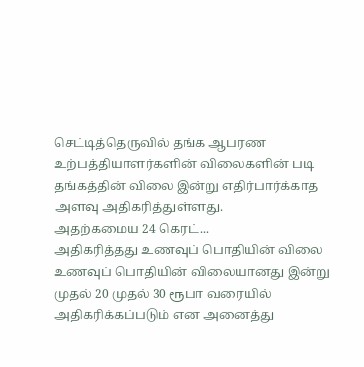செட்டித்தெருவில் தங்க ஆபரண உற்பத்தியாளர்களின் விலைகளின் படி தங்கத்தின் விலை இன்று எதிர்பார்க்காத அளவு அதிகரித்துள்ளது.
அதற்கமைய 24 கெரட்...
அதிகரித்தது உணவுப் பொதியின் விலை
உணவுப் பொதியின் விலையானது இன்று முதல் 20 முதல் 30 ரூபா வரையில் அதிகரிக்கப்படும் என அனைத்து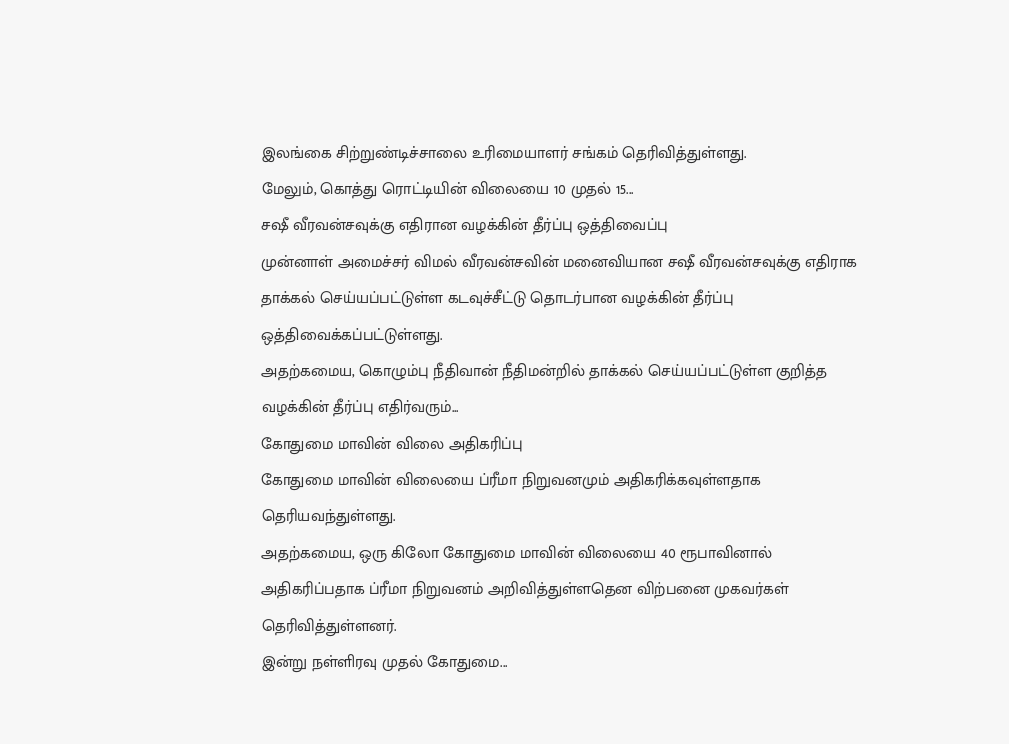இலங்கை சிற்றுண்டிச்சாலை உரிமையாளர் சங்கம் தெரிவித்துள்ளது.
மேலும், கொத்து ரொட்டியின் விலையை 10 முதல் 15...
சஷீ வீரவன்சவுக்கு எதிரான வழக்கின் தீர்ப்பு ஒத்திவைப்பு
முன்னாள் அமைச்சர் விமல் வீரவன்சவின் மனைவியான சஷீ வீரவன்சவுக்கு எதிராக தாக்கல் செய்யப்பட்டுள்ள கடவுச்சீட்டு தொடர்பான வழக்கின் தீர்ப்பு ஒத்திவைக்கப்பட்டுள்ளது.
அதற்கமைய, கொழும்பு நீதிவான் நீதிமன்றில் தாக்கல் செய்யப்பட்டுள்ள குறித்த வழக்கின் தீர்ப்பு எதிர்வரும்...
கோதுமை மாவின் விலை அதிகரிப்பு
கோதுமை மாவின் விலையை ப்ரீமா நிறுவனமும் அதிகரிக்கவுள்ளதாக தெரியவந்துள்ளது.
அதற்கமைய, ஒரு கிலோ கோதுமை மாவின் விலையை 40 ரூபாவினால் அதிகரிப்பதாக ப்ரீமா நிறுவனம் அறிவித்துள்ளதென விற்பனை முகவர்கள் தெரிவித்துள்ளனர்.
இன்று நள்ளிரவு முதல் கோதுமை...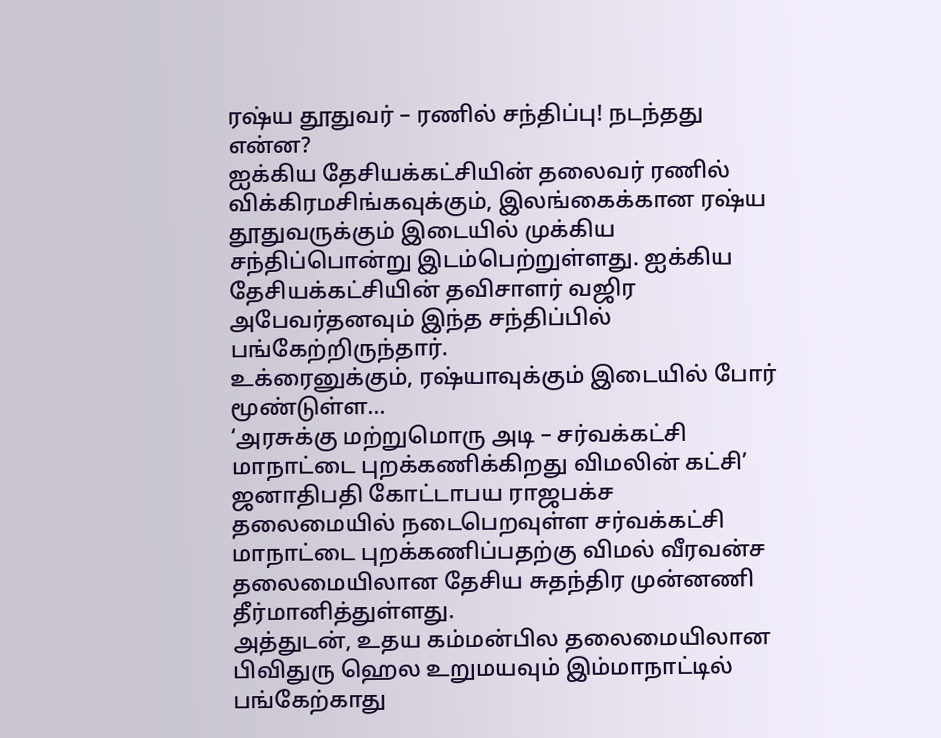ரஷ்ய தூதுவர் – ரணில் சந்திப்பு! நடந்தது என்ன?
ஐக்கிய தேசியக்கட்சியின் தலைவர் ரணில் விக்கிரமசிங்கவுக்கும், இலங்கைக்கான ரஷ்ய தூதுவருக்கும் இடையில் முக்கிய சந்திப்பொன்று இடம்பெற்றுள்ளது. ஐக்கிய தேசியக்கட்சியின் தவிசாளர் வஜிர அபேவர்தனவும் இந்த சந்திப்பில் பங்கேற்றிருந்தார்.
உக்ரைனுக்கும், ரஷ்யாவுக்கும் இடையில் போர் மூண்டுள்ள...
‘அரசுக்கு மற்றுமொரு அடி – சர்வக்கட்சி மாநாட்டை புறக்கணிக்கிறது விமலின் கட்சி’
ஜனாதிபதி கோட்டாபய ராஜபக்ச தலைமையில் நடைபெறவுள்ள சர்வக்கட்சி மாநாட்டை புறக்கணிப்பதற்கு விமல் வீரவன்ச தலைமையிலான தேசிய சுதந்திர முன்னணி தீர்மானித்துள்ளது.
அத்துடன், உதய கம்மன்பில தலைமையிலான பிவிதுரு ஹெல உறுமயவும் இம்மாநாட்டில் பங்கேற்காது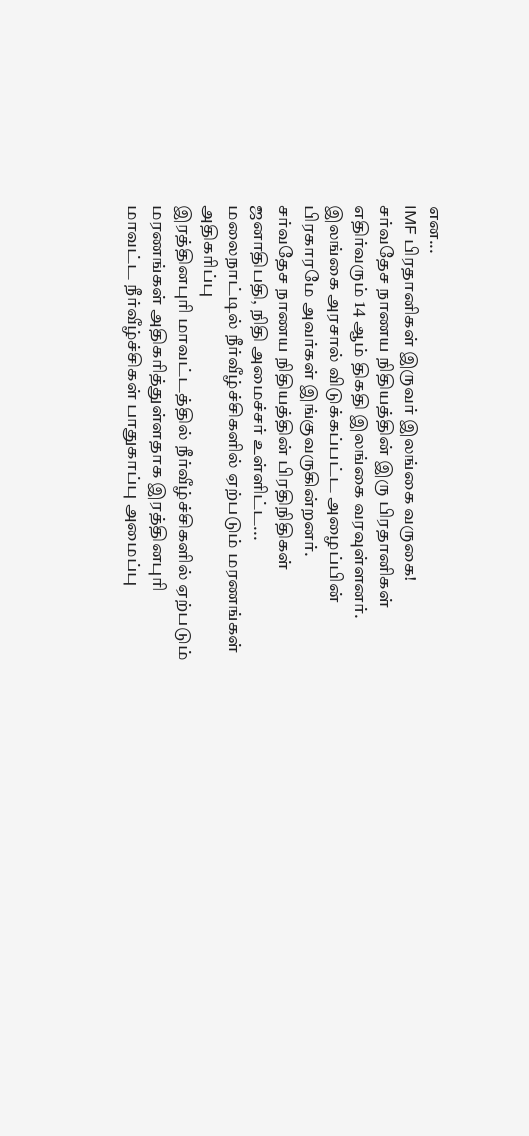என...
IMF பிரதானிகள் இருவர் இலங்கை வருகை!
சர்வதேச நாணய நிதியத்தின் இரு பிரதானிகள் எதிர்வரும் 14 ஆம் திகதி இலங்கை வரவுள்ளனர்.
இலங்கை அரசால் விடுக்கப்பட்ட அழைப்பின் பிரகாரமே அவர்கள் இங்குவருகின்றனர்.
சர்வதேச நாணய நிதியத்தின் பிரதிநிதிகள் ஜனாதிபதி, நிதி அமைச்சர் உள்ளிட்ட...
மலைநாட்டில் நீர்வீழ்ச்சிகளில் ஏற்படும் மரணங்கள் அதிகரிப்பு
இரத்தினபுரி மாவட்டத்தில் நீர்வீழ்ச்சிகளில் ஏற்படும் மரணங்கள் அதிகரித்துள்ளதாக இரத்தினபுரி மாவட்ட நீர்வீழ்ச்சிகள் பாதுகாப்பு அமைப்பு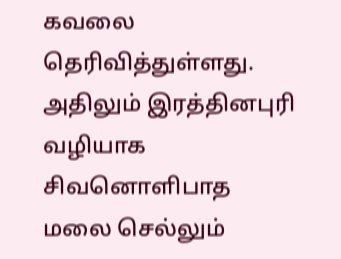கவலை தெரிவித்துள்ளது.
அதிலும் இரத்தினபுரி வழியாக சிவனொளிபாத மலை செல்லும்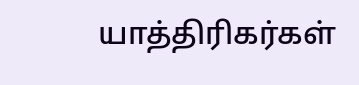யாத்திரிகர்கள்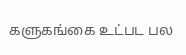களுகங்கை உட்பட பல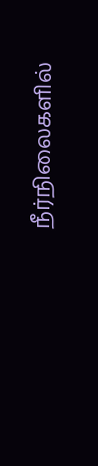நீர்நிலைகளில்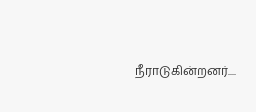நீராடுகின்றனர்....